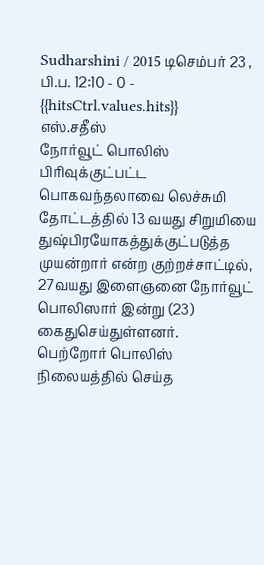Sudharshini / 2015 டிசெம்பர் 23 , பி.ப. 12:10 - 0 - {{hitsCtrl.values.hits}}
எஸ்.சதீஸ்
நோர்வூட் பொலிஸ் பிரிவுக்குட்பட்ட பொகவந்தலாவை லெச்சுமி தோட்டத்தில் 13 வயது சிறுமியை துஷ்பிரயோகத்துக்குட்படுத்த முயன்றார் என்ற குற்றச்சாட்டில், 27வயது இளைஞனை நோர்வூட் பொலிஸார் இன்று (23) கைதுசெய்துள்ளனர்.
பெற்றோர் பொலிஸ் நிலையத்தில் செய்த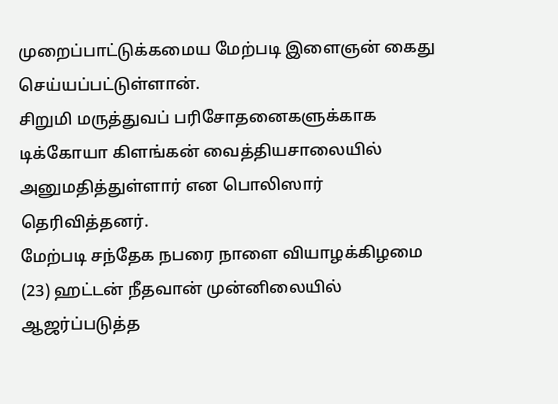முறைப்பாட்டுக்கமைய மேற்படி இளைஞன் கைது செய்யப்பட்டுள்ளான்.
சிறுமி மருத்துவப் பரிசோதனைகளுக்காக டிக்கோயா கிளங்கன் வைத்தியசாலையில் அனுமதித்துள்ளார் என பொலிஸார் தெரிவித்தனர்.
மேற்படி சந்தேக நபரை நாளை வியாழக்கிழமை (23) ஹட்டன் நீதவான் முன்னிலையில் ஆஜர்ப்படுத்த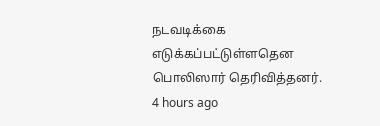நடவடிக்கை எடுக்கப்பட்டுள்ளதென பொலிஸார் தெரிவித்தனர்.
4 hours ago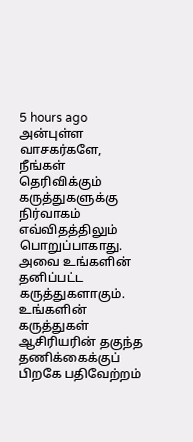5 hours ago
அன்புள்ள வாசகர்களே,
நீங்கள் தெரிவிக்கும் கருத்துகளுக்கு நிர்வாகம் எவ்விதத்திலும் பொறுப்பாகாது. அவை உங்களின் தனிப்பட்ட கருத்துகளாகும். உங்களின் கருத்துகள் ஆசிரியரின் தகுந்த தணிக்கைக்குப் பிறகே பதிவேற்றம்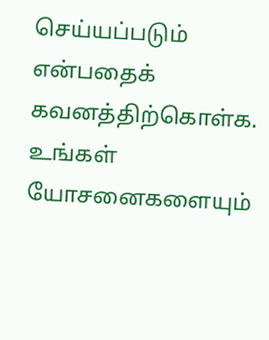செய்யப்படும் என்பதைக் கவனத்திற்கொள்க. உங்கள் யோசனைகளையும்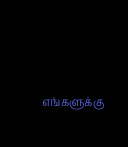எங்களுக்கு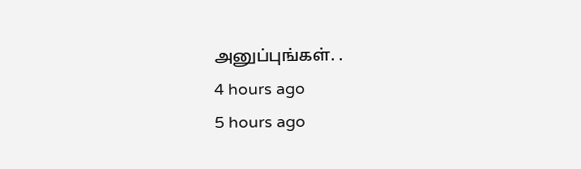அனுப்புங்கள். .
4 hours ago
5 hours ago